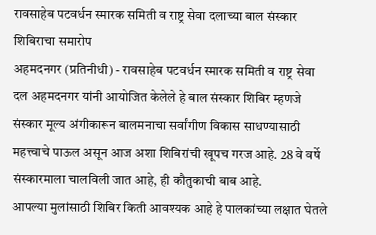रावसाहेब पटवर्धन स्मारक समिती व राष्ट्र सेवा दलाच्या बाल संस्कार शिबिराचा समारोप
अहमदनगर (प्रतिनीधी) - रावसाहेब पटवर्धन स्मारक समिती व राष्ट्र सेवा दल अहमदनगर यांनी आयोजित केलेले हे बाल संस्कार शिबिर म्हणजे संस्कार मूल्य अंगीकारून बालमनाचा सर्वांगीण विकास साधण्यासाठी महत्त्वाचे पाऊल असून आज अशा शिबिरांची खूपच गरज आहे. 28 वे वर्षे संस्कारमाला चालविली जात आहे, ही कौतुकाची बाब आहे.
आपल्या मुलांसाठी शिबिर किती आवश्यक आहे हे पालकांच्या लक्षात घेतले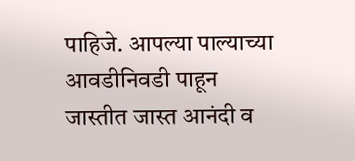पाहिजे. आपल्या पाल्याच्या आवडीनिवडी पाहून जास्तीत जास्त आनंदी व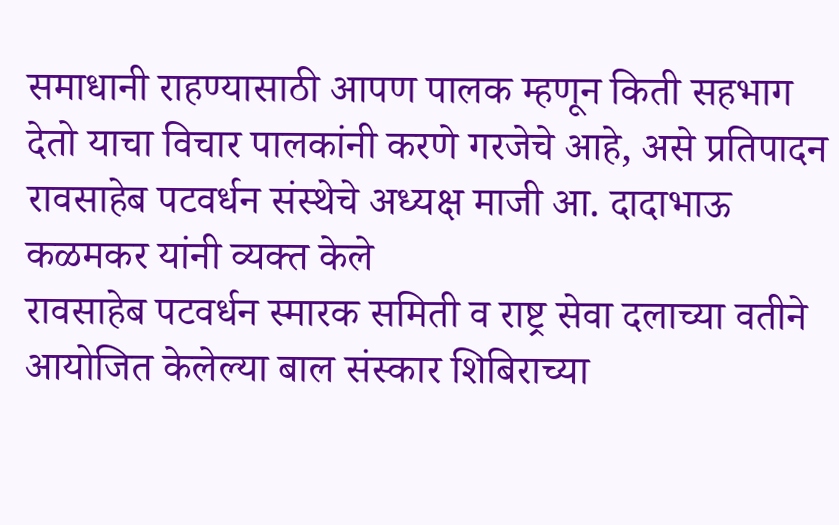समाधानी राहण्यासाठी आपण पालक म्हणून किती सहभाग देतो याचा विचार पालकांनी करणे गरजेचे आहे, असे प्रतिपादन रावसाहेब पटवर्धन संस्थेचे अध्यक्ष माजी आ. दादाभाऊ कळमकर यांनी व्यक्त केले
रावसाहेब पटवर्धन स्मारक समिती व राष्ट्र सेवा दलाच्या वतीने आयोजित केलेल्या बाल संस्कार शिबिराच्या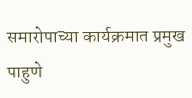समारोपाच्या कार्यक्रमात प्रमुख पाहुणे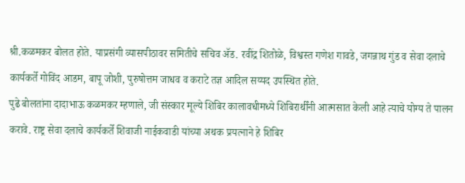श्री.कळमकर बोलत होते. याप्रसंगी व्यासपीठावर समितीचे सचिव ॲड. रवींद्र शितोळे, विश्वस्त गणेश गावडे, जगन्नाथ गुंड व सेवा दलाचे कार्यकर्ते गोविंद आडम, बापू जोशी, पुरुषोत्तम जाधव व कराटे तज्ञ आदिल सय्यद उपस्थित होते.
पुढे बोलतांना दादाभाऊ कळमकर म्हणाले, जी संस्कार मूल्ये शिबिर कालावधीमध्ये शिबिरार्थींनी आत्मसात केली आहे त्याचे योग्य ते पालन करावे. राष्ट्र सेवा दलाचे कार्यकर्ते शिवाजी नाईकवाडी यांच्या अथक प्रयत्नाने हे शिबिर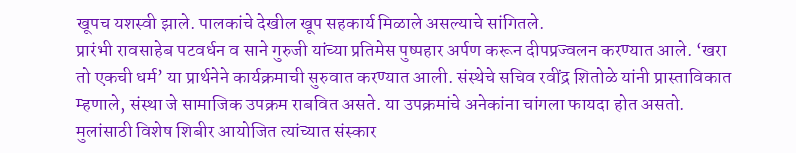खूपच यशस्वी झाले. पालकांचे देखील खूप सहकार्य मिळाले असल्याचे सांगितले.
प्रारंभी रावसाहेब पटवर्धन व साने गुरुजी यांच्या प्रतिमेस पुष्पहार अर्पण करून दीपप्रज्वलन करण्यात आले. ‘खरा तो एकची धर्म’ या प्रार्थनेने कार्यक्रमाची सुरुवात करण्यात आली. संस्थेचे सचिव रवींद्र शितोळे यांनी प्रास्ताविकात म्हणाले, संस्था जे सामाजिक उपक्रम राबवित असते. या उपक्रमांचे अनेकांना चांगला फायदा होत असतो. मुलांसाठी विशेष शिबीर आयोजित त्यांच्यात संस्कार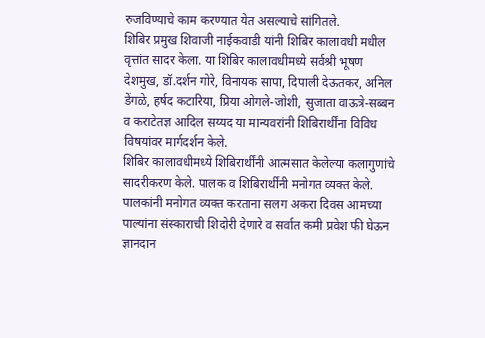रुजविण्याचे काम करण्यात येत असल्याचे सांगितले.
शिबिर प्रमुख शिवाजी नाईकवाडी यांनी शिबिर कालावधी मधील वृत्तांत सादर केला. या शिबिर कालावधीमध्ये सर्वश्री भूषण देशमुख, डॉ.दर्शन गोरे, विनायक सापा, दिपाली देऊतकर, अनिल डेंगळे, हर्षद कटारिया, प्रिया ओगले-जोशी, सुजाता वाऊत्रे-सब्बन व कराटेतज्ञ आदिल सय्यद या मान्यवरांनी शिबिरार्थींना विविध विषयांवर मार्गदर्शन केले.
शिबिर कालावधीमध्ये शिबिरार्थींनी आत्मसात केलेल्या कलागुणांचे सादरीकरण केले. पालक व शिबिरार्थींनी मनोगत व्यक्त केले. पालकांनी मनोगत व्यक्त करताना सलग अकरा दिवस आमच्या पाल्यांना संस्काराची शिदोरी देणारे व सर्वात कमी प्रवेश फी घेऊन ज्ञानदान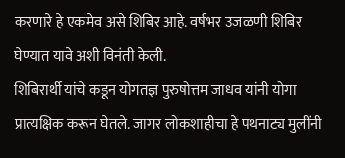करणारे हे एकमेव असे शिबिर आहे. वर्षभर उजळणी शिबिर घेण्यात यावे अशी विनंती केली.
शिबिरार्थी यांचे कडून योगतज्ञ पुरुषोत्तम जाधव यांनी योगा प्रात्यक्षिक करून घेतले. जागर लोकशाहीचा हे पथनाट्य मुलींनी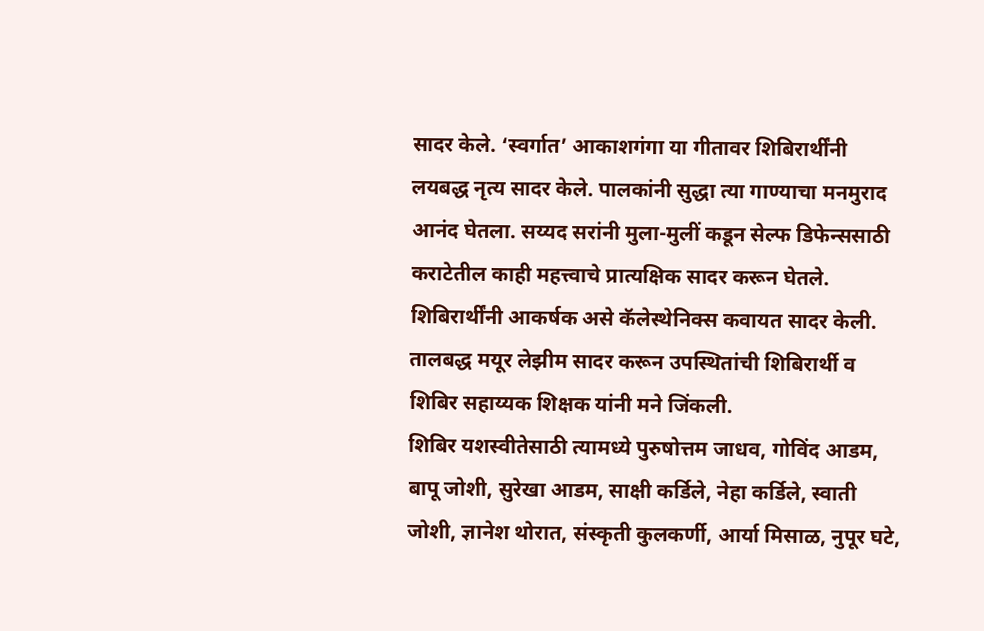सादर केले. ‘स्वर्गात’ आकाशगंगा या गीतावर शिबिरार्थींनी लयबद्ध नृत्य सादर केले. पालकांनी सुद्धा त्या गाण्याचा मनमुराद आनंद घेतला. सय्यद सरांनी मुला-मुलीं कडून सेल्फ डिफेन्ससाठी कराटेतील काही महत्त्वाचे प्रात्यक्षिक सादर करून घेतले. शिबिरार्थींनी आकर्षक असे कॅलेस्थेनिक्स कवायत सादर केली. तालबद्ध मयूर लेझीम सादर करून उपस्थितांची शिबिरार्थी व शिबिर सहाय्यक शिक्षक यांनी मने जिंकली.
शिबिर यशस्वीतेसाठी त्यामध्ये पुरुषोत्तम जाधव, गोविंद आडम, बापू जोशी, सुरेखा आडम, साक्षी कर्डिले, नेहा कर्डिले, स्वाती जोशी, ज्ञानेश थोरात, संस्कृती कुलकर्णी, आर्या मिसाळ, नुपूर घटे,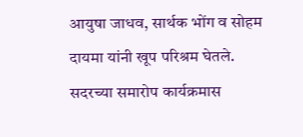आयुषा जाधव, सार्थक भोंग व सोहम दायमा यांनी खूप परिश्रम घेतले. सदरच्या समारोप कार्यक्रमास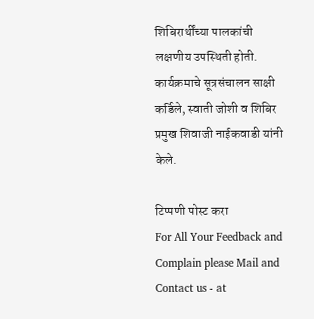शिबिरार्थींच्या पालकांची लक्षणीय उपस्थिती होती. कार्यक्रमाचे सूत्रसंचालन साक्षी कर्डिले, स्वाती जोशी व शिबिर प्रमुख शिवाजी नाईकवाडी यांनी केले.

टिप्पणी पोस्ट करा
For All Your Feedback and Complain please Mail and Contact us - at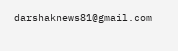darshaknews81@gmail.com